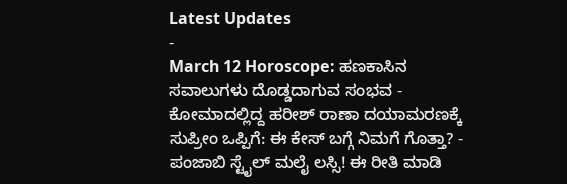Latest Updates
-
March 12 Horoscope: ಹಣಕಾಸಿನ ಸವಾಲುಗಳು ದೊಡ್ಡದಾಗುವ ಸಂಭವ -
ಕೋಮಾದಲ್ಲಿದ್ದ ಹರೀಶ್ ರಾಣಾ ದಯಾಮರಣಕ್ಕೆ ಸುಪ್ರೀಂ ಒಪ್ಪಿಗೆ: ಈ ಕೇಸ್ ಬಗ್ಗೆ ನಿಮಗೆ ಗೊತ್ತಾ? -
ಪಂಜಾಬಿ ಸ್ಟೈಲ್ ಮಲೈ ಲಸ್ಸಿ! ಈ ರೀತಿ ಮಾಡಿ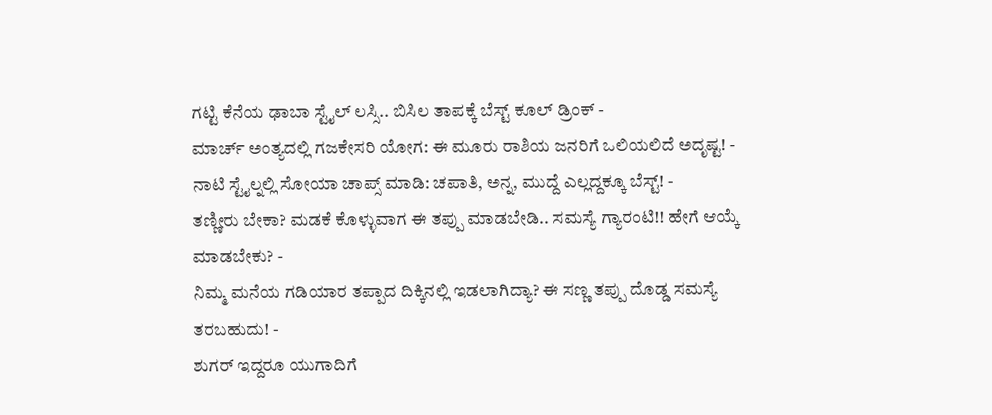ಗಟ್ಟಿ ಕೆನೆಯ ಢಾಬಾ ಸ್ಟೈಲ್ ಲಸ್ಸಿ.. ಬಿಸಿಲ ತಾಪಕ್ಕೆ ಬೆಸ್ಟ್ ಕೂಲ್ ಡ್ರಿಂಕ್ -
ಮಾರ್ಚ್ ಅಂತ್ಯದಲ್ಲಿ ಗಜಕೇಸರಿ ಯೋಗ: ಈ ಮೂರು ರಾಶಿಯ ಜನರಿಗೆ ಒಲಿಯಲಿದೆ ಅದೃಷ್ಟ! -
ನಾಟಿ ಸ್ಟೈಲ್ನಲ್ಲಿ ಸೋಯಾ ಚಾಪ್ಸ್ ಮಾಡಿ: ಚಪಾತಿ, ಅನ್ನ, ಮುದ್ದೆ ಎಲ್ಲದ್ದಕ್ಕೂ ಬೆಸ್ಟ್! -
ತಣ್ಣೀರು ಬೇಕಾ? ಮಡಕೆ ಕೊಳ್ಳುವಾಗ ಈ ತಪ್ಪು ಮಾಡಬೇಡಿ.. ಸಮಸ್ಯೆ ಗ್ಯಾರಂಟಿ!! ಹೇಗೆ ಆಯ್ಕೆ ಮಾಡಬೇಕು? -
ನಿಮ್ಮ ಮನೆಯ ಗಡಿಯಾರ ತಪ್ಪಾದ ದಿಕ್ಕಿನಲ್ಲಿ ಇಡಲಾಗಿದ್ಯಾ? ಈ ಸಣ್ಣ ತಪ್ಪು ದೊಡ್ಡ ಸಮಸ್ಯೆ ತರಬಹುದು! -
ಶುಗರ್ ಇದ್ದರೂ ಯುಗಾದಿಗೆ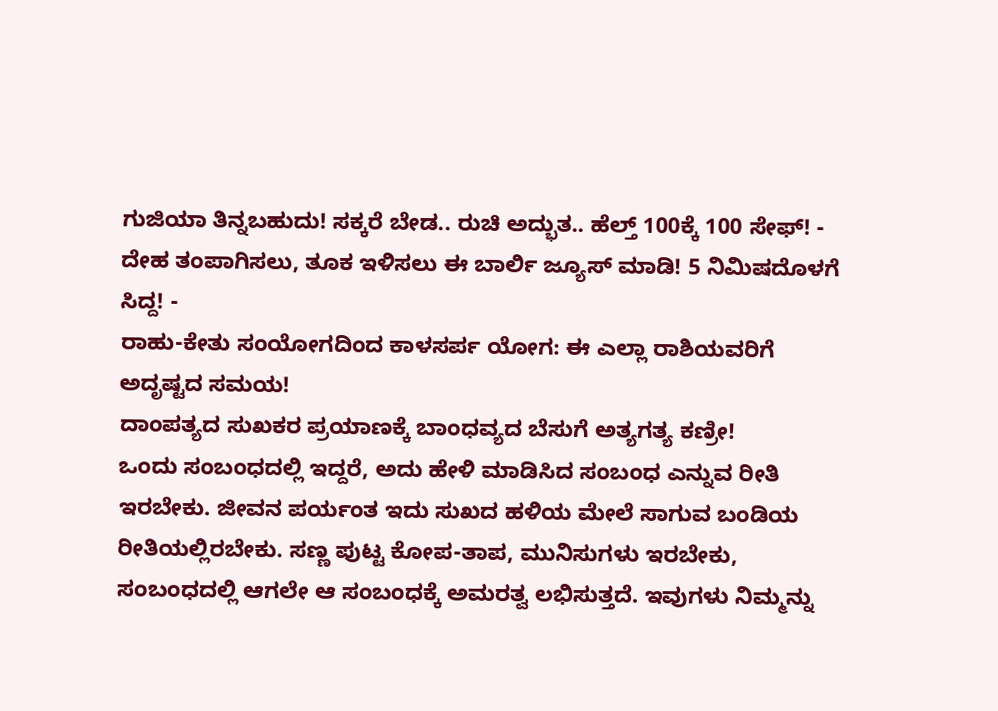ಗುಜಿಯಾ ತಿನ್ನಬಹುದು! ಸಕ್ಕರೆ ಬೇಡ.. ರುಚಿ ಅದ್ಭುತ.. ಹೆಲ್ತ್ 100ಕ್ಕೆ 100 ಸೇಫ್! -
ದೇಹ ತಂಪಾಗಿಸಲು, ತೂಕ ಇಳಿಸಲು ಈ ಬಾರ್ಲಿ ಜ್ಯೂಸ್ ಮಾಡಿ! 5 ನಿಮಿಷದೊಳಗೆ ಸಿದ್ದ! -
ರಾಹು-ಕೇತು ಸಂಯೋಗದಿಂದ ಕಾಳಸರ್ಪ ಯೋಗ: ಈ ಎಲ್ಲಾ ರಾಶಿಯವರಿಗೆ ಅದೃಷ್ಟದ ಸಮಯ!
ದಾಂಪತ್ಯದ ಸುಖಕರ ಪ್ರಯಾಣಕ್ಕೆ ಬಾಂಧವ್ಯದ ಬೆಸುಗೆ ಅತ್ಯಗತ್ಯ ಕಣ್ರೀ!
ಒಂದು ಸಂಬಂಧದಲ್ಲಿ ಇದ್ದರೆ, ಅದು ಹೇಳಿ ಮಾಡಿಸಿದ ಸಂಬಂಧ ಎನ್ನುವ ರೀತಿ ಇರಬೇಕು. ಜೀವನ ಪರ್ಯಂತ ಇದು ಸುಖದ ಹಳಿಯ ಮೇಲೆ ಸಾಗುವ ಬಂಡಿಯ ರೀತಿಯಲ್ಲಿರಬೇಕು. ಸಣ್ಣ ಪುಟ್ಟ ಕೋಪ-ತಾಪ, ಮುನಿಸುಗಳು ಇರಬೇಕು, ಸಂಬಂಧದಲ್ಲಿ ಆಗಲೇ ಆ ಸಂಬಂಧಕ್ಕೆ ಅಮರತ್ವ ಲಭಿಸುತ್ತದೆ. ಇವುಗಳು ನಿಮ್ಮನ್ನು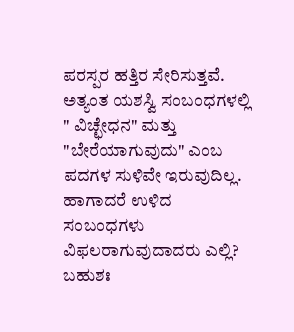ಪರಸ್ಪರ ಹತ್ತಿರ ಸೇರಿಸುತ್ತವೆ. ಅತ್ಯಂತ ಯಶಸ್ವಿ ಸಂಬಂಧಗಳಲ್ಲಿ " ವಿಚ್ಛೇಧನ" ಮತ್ತು "ಬೇರೆಯಾಗುವುದು" ಎಂಬ ಪದಗಳ ಸುಳಿವೇ ಇರುವುದಿಲ್ಲ. ಹಾಗಾದರೆ ಉಳಿದ ಸಂಬಂಧಗಳು ವಿಫಲರಾಗುವುದಾದರು ಎಲ್ಲಿ? ಬಹುಶಃ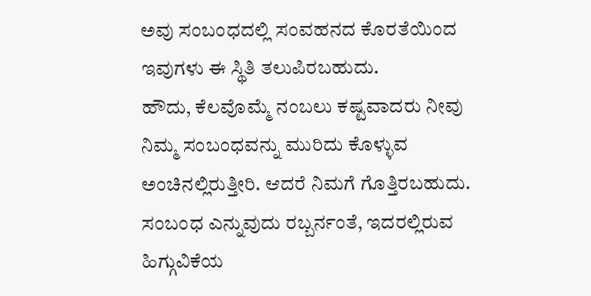ಅವು ಸಂಬಂಧದಲ್ಲಿ ಸಂವಹನದ ಕೊರತೆಯಿಂದ ಇವುಗಳು ಈ ಸ್ಥಿತಿ ತಲುಪಿರಬಹುದು.
ಹೌದು, ಕೆಲವೊಮ್ಮೆ ನಂಬಲು ಕಷ್ಟವಾದರು ನೀವು ನಿಮ್ಮ ಸಂಬಂಧವನ್ನು ಮುರಿದು ಕೊಳ್ಳುವ ಅಂಚಿನಲ್ಲಿರುತ್ತೀರಿ. ಆದರೆ ನಿಮಗೆ ಗೊತ್ತಿರಬಹುದು. ಸಂಬಂಧ ಎನ್ನುವುದು ರಬ್ಬರ್ನಂತೆ, ಇದರಲ್ಲಿರುವ ಹಿಗ್ಗುವಿಕೆಯ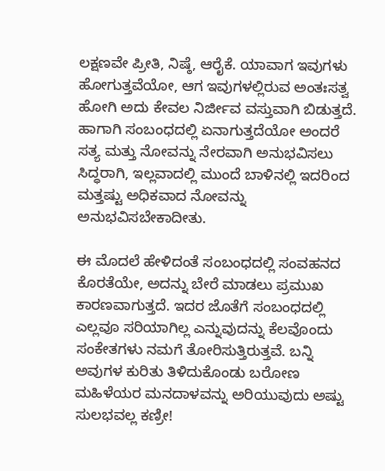ಲಕ್ಷಣವೇ ಪ್ರೀತಿ, ನಿಷ್ಠೆ, ಆರೈಕೆ. ಯಾವಾಗ ಇವುಗಳು ಹೋಗುತ್ತವೆಯೋ, ಆಗ ಇವುಗಳಲ್ಲಿರುವ ಅಂತಃಸತ್ವ ಹೋಗಿ ಅದು ಕೇವಲ ನಿರ್ಜೀವ ವಸ್ತುವಾಗಿ ಬಿಡುತ್ತದೆ. ಹಾಗಾಗಿ ಸಂಬಂಧದಲ್ಲಿ ಏನಾಗುತ್ತದೆಯೋ ಅಂದರೆ ಸತ್ಯ ಮತ್ತು ನೋವನ್ನು ನೇರವಾಗಿ ಅನುಭವಿಸಲು ಸಿದ್ಧರಾಗಿ, ಇಲ್ಲವಾದಲ್ಲಿ ಮುಂದೆ ಬಾಳಿನಲ್ಲಿ ಇದರಿಂದ ಮತ್ತಷ್ಟು ಅಧಿಕವಾದ ನೋವನ್ನು ಅನುಭವಿಸಬೇಕಾದೀತು.

ಈ ಮೊದಲೆ ಹೇಳಿದಂತೆ ಸಂಬಂಧದಲ್ಲಿ ಸಂವಹನದ ಕೊರತೆಯೇ, ಅದನ್ನು ಬೇರೆ ಮಾಡಲು ಪ್ರಮುಖ ಕಾರಣವಾಗುತ್ತದೆ. ಇದರ ಜೊತೆಗೆ ಸಂಬಂಧದಲ್ಲಿ ಎಲ್ಲವೂ ಸರಿಯಾಗಿಲ್ಲ ಎನ್ನುವುದನ್ನು ಕೆಲವೊಂದು ಸಂಕೇತಗಳು ನಮಗೆ ತೋರಿಸುತ್ತಿರುತ್ತವೆ. ಬನ್ನಿ ಅವುಗಳ ಕುರಿತು ತಿಳಿದುಕೊಂಡು ಬರೋಣ ಮಹಿಳೆಯರ ಮನದಾಳವನ್ನು ಅರಿಯುವುದು ಅಷ್ಟು ಸುಲಭವಲ್ಲ ಕಣ್ರೀ!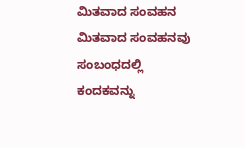ಮಿತವಾದ ಸಂವಹನ
ಮಿತವಾದ ಸಂವಹನವು ಸಂಬಂಧದಲ್ಲಿ ಕಂದಕವನ್ನು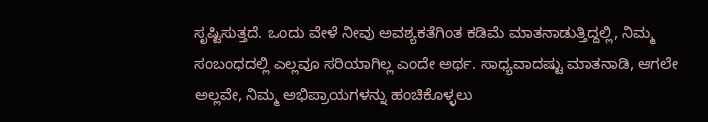ಸೃಷ್ಟಿಸುತ್ತದೆ. ಒಂದು ವೇಳೆ ನೀವು ಅವಶ್ಯಕತೆಗಿಂತ ಕಡಿಮೆ ಮಾತನಾಡುತ್ತಿದ್ದಲ್ಲಿ, ನಿಮ್ಮ ಸಂಬಂಧದಲ್ಲಿ ಎಲ್ಲವೂ ಸರಿಯಾಗಿಲ್ಲ ಎಂದೇ ಅರ್ಥ. ಸಾಧ್ಯವಾದಷ್ಟು ಮಾತನಾಡಿ, ಆಗಲೇ ಅಲ್ಲವೇ, ನಿಮ್ಮ ಅಭಿಪ್ರಾಯಗಳನ್ನು ಹಂಚಿಕೊಳ್ಳಲು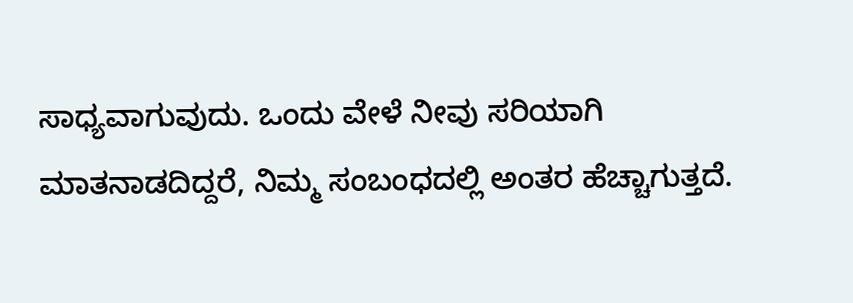ಸಾಧ್ಯವಾಗುವುದು. ಒಂದು ವೇಳೆ ನೀವು ಸರಿಯಾಗಿ ಮಾತನಾಡದಿದ್ದರೆ, ನಿಮ್ಮ ಸಂಬಂಧದಲ್ಲಿ ಅಂತರ ಹೆಚ್ಚಾಗುತ್ತದೆ.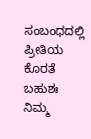ಸಂಬಂಧದಲ್ಲಿ ಪ್ರೀತಿಯ ಕೊರತೆ
ಬಹುಶಃ ನಿಮ್ಮ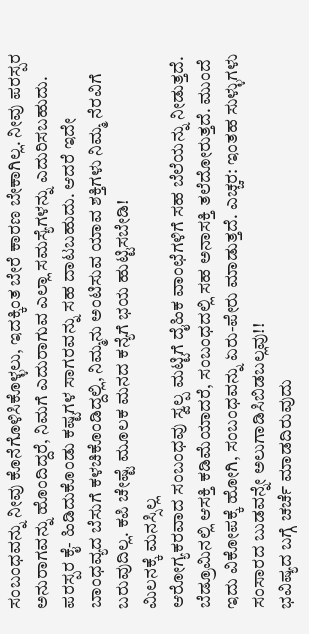ಸಂಬಂಧವನ್ನು ನೀವು ಕೊನೆಗೊಳಿಸಿಕೊಳ್ಳಲು, ಇದಕ್ಕಿಂತ ಬೇರೆ ಕಾರಣ ಬೇಕಾಗಿಲ್ಲ. ನೀವು ಪರಸ್ಪರ ಅನುರಾಗವನ್ನು ಹೊಂದಿದ್ದರೆ, ನಿಮಗೆ ಎದುರಾಗುವ ಎಲ್ಲಾ ಸಮಸ್ಯೆಗಳನ್ನು ಎದುರಿಸಬಹುದು. ಪರಸ್ಪರ ಕೈ- ಹಿಡಿದುಕೊಂಡು ಕಷ್ಟಗಳ ಸಾಗರವನ್ನು ಸಹ ದಾಟಬಹುದು. ಆದರೆ ಇದೇ ಬಾಂಧವ್ಯದ ಬೆಸುಗೆ ಕಳಚಿಕೊಂಡಿದ್ದಲ್ಲಿ, ನಿಮ್ಮನು ಅಂಟಿಸುವ ಯಾವ ಶಕ್ತಿಗಳು ನಿಮ್ಮ ನೆರವಿಗೆ ಬರುವುದಿಲ್ಲ. ಕಪಿ ಚೇಷ್ಟೆ ಮೂಲಕ ಮನದ ಕನ್ಯೆಗೆ ಭಯ ಹುಟ್ಟಿಸಬೇಡಿ!
ಮಿಲನಕ್ಕೆ ಮನಸ್ಸಿಲ್ಲ
ಆರೋಗ್ಯಕರವಾದ ಸಂಬಂಧವು ಸ್ವಲ್ಪ ಮಟ್ಟಿಗೆ ದೈಹಿಕ ವಾಂಛೆಗಳಿಗೆ ಸಹ ಬೆಲೆಯನ್ನು ನೀಡುತ್ತದೆ. ಬೆಡ್ರೂಮಿನಲ್ಲಿ ಆಸಕ್ತಿ ಕಡಿಮೆಯಾದರೆ, ಸಂಬಂಧದಲ್ಲಿ ಸಹ ಅನಾಸಕ್ತಿ ತಲೆದೋರುತ್ತದೆ. ಮುಂದೆ ಇದು ವಿಕೋಪಕ್ಕೆ ಹೋಗಿ, ಸಂಬಂಧವನ್ನು ಏರು-ಪೇರು ಮಾಡುತ್ತದೆ. ಎಚ್ಚರ: ಇಂತಹ ಸುಳ್ಳುಗಳು ಸಂಸಾರದ ಬುಡವನ್ನೇ ಅಲುಗಾಡಿಸಿಬಿಡಬಲ್ಲವು!!
ಭವಿಷ್ಯದ ಬಗ್ಗೆ ಚರ್ಚೆ ಮಾಡದಿರುವುದು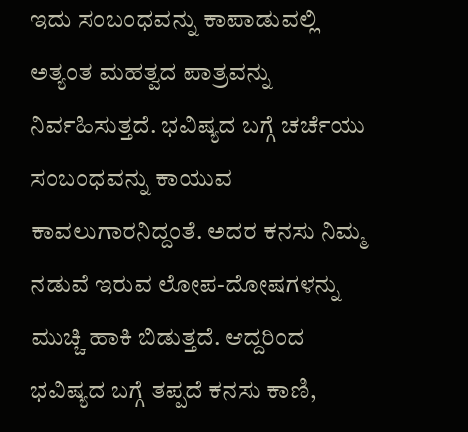ಇದು ಸಂಬಂಧವನ್ನು ಕಾಪಾಡುವಲ್ಲಿ ಅತ್ಯಂತ ಮಹತ್ವದ ಪಾತ್ರವನ್ನು ನಿರ್ವಹಿಸುತ್ತದೆ. ಭವಿಷ್ಯದ ಬಗ್ಗೆ ಚರ್ಚೆಯು ಸಂಬಂಧವನ್ನು ಕಾಯುವ ಕಾವಲುಗಾರನಿದ್ದಂತೆ. ಅದರ ಕನಸು ನಿಮ್ಮ ನಡುವೆ ಇರುವ ಲೋಪ-ದೋಷಗಳನ್ನು ಮುಚ್ಚಿ ಹಾಕಿ ಬಿಡುತ್ತದೆ. ಆದ್ದರಿಂದ ಭವಿಷ್ಯದ ಬಗ್ಗೆ ತಪ್ಪದೆ ಕನಸು ಕಾಣಿ,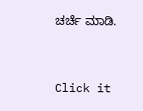ಚರ್ಚೆ ಮಾಡಿ.



Click it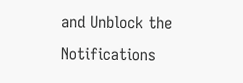and Unblock the Notifications